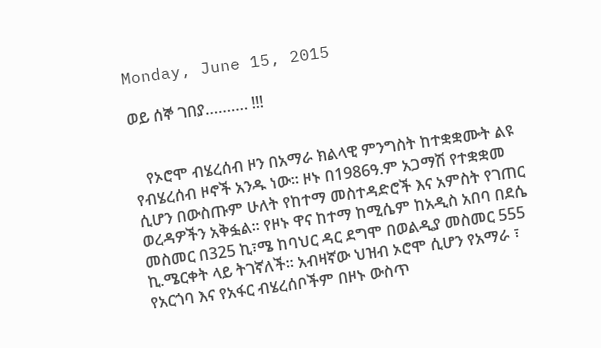Monday, June 15, 2015

ወይ ሰኞ ገበያ………. !!!


   የኦሮሞ ብሄረሰብ ዞን በአማራ ክልላዊ ምንግስት ከተቋቋሙት ልዩ የብሄረሰብ ዞኖች አንዱ ነው፡፡ ዞኑ በ1986ዓ.ም አጋማሽ የተቋቋመ ሲሆን በውስጡም ሁለት የከተማ መስተዳድሮች እና አምስት የገጠር ወረዳዎችን አቅፏል፡፡ የዞኑ ዋና ከተማ ከሚሴም ከአዲስ አበባ በደሴ መስመር በ325 ኪ፣ሜ ከባህር ዳር ደግሞ በወልዲያ መስመር 555 ኪ.ሜርቀት ላይ ትገኛለች፡፡ አብዛኛው ህዝብ ኦሮሞ ሲሆን የአማራ ፣ የአርጎባ እና የአፋር ብሄረሰቦችም በዞኑ ውስጥ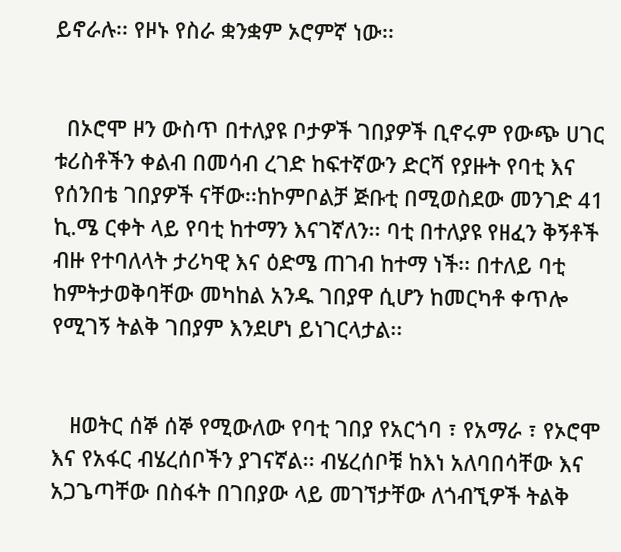ይኖራሉ፡፡ የዞኑ የስራ ቋንቋም ኦሮምኛ ነው፡፡


  በኦሮሞ ዞን ውስጥ በተለያዩ ቦታዎች ገበያዎች ቢኖሩም የውጭ ሀገር ቱሪስቶችን ቀልብ በመሳብ ረገድ ከፍተኛውን ድርሻ የያዙት የባቲ እና የሰንበቴ ገበያዎች ናቸው፡፡ከኮምቦልቻ ጅቡቲ በሚወስደው መንገድ 41 ኪ.ሜ ርቀት ላይ የባቲ ከተማን እናገኛለን፡፡ ባቲ በተለያዩ የዘፈን ቅኝቶች ብዙ የተባለላት ታሪካዊ እና ዕድሜ ጠገብ ከተማ ነች፡፡ በተለይ ባቲ ከምትታወቅባቸው መካከል አንዱ ገበያዋ ሲሆን ከመርካቶ ቀጥሎ የሚገኝ ትልቅ ገበያም እንደሆነ ይነገርላታል፡፡


   ዘወትር ሰኞ ሰኞ የሚውለው የባቲ ገበያ የአርጎባ ፣ የአማራ ፣ የኦሮሞ እና የአፋር ብሄረሰቦችን ያገናኛል፡፡ ብሄረሰቦቹ ከእነ አለባበሳቸው እና አጋጌጣቸው በስፋት በገበያው ላይ መገኘታቸው ለጎብኚዎች ትልቅ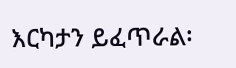እርካታን ይፈጥራል፡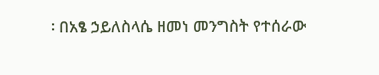፡ በአፄ ኃይለስላሴ ዘመነ መንግስት የተሰራው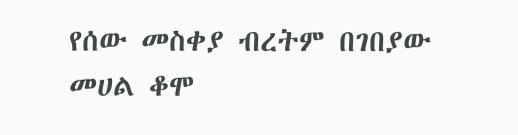የሰው መስቀያ ብረትም በገበያው መሀል ቆሞ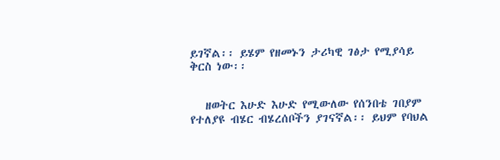ይገኛል፡፡ ይሄም የዘመኑን ታሪካዊ ገፅታ የሚያሳይ ቅርስ ነው፡፡


   ዘወትር እሁድ እሁድ የሚውለው የሰንበቴ ገበያም የተለያዩ ብሄር ብሄረሰቦችን ያገናኛል፡፡ ይህም የባህል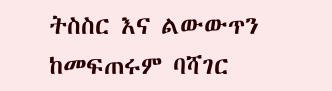ትስስር እና ልውውጥን ከመፍጠሩም ባሻገር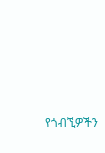የጎብኚዎችን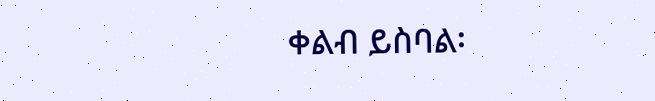ቀልብ ይስባል፡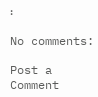፡

No comments:

Post a Comment